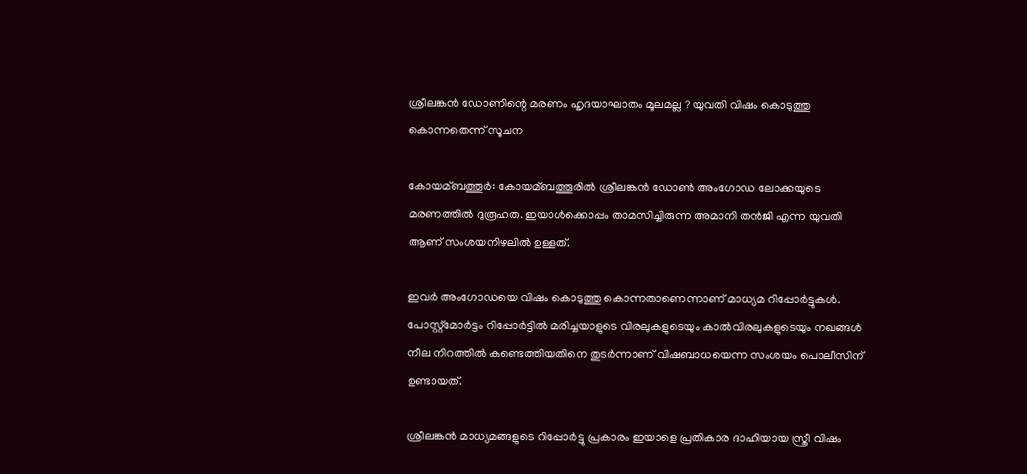ശ്രീലങ്കന്‍ ഡോണിന്റെ മരണം ഹൃദയാഘാതം മൂലമല്ല ? യുവതി വിഷം കൊടുത്തു കൊന്നതെന്ന് സൂചന

കോയമ്ബത്തൂര്‍: കോയമ്ബത്തൂരില്‍ ശ്രീലങ്കന്‍ ഡോണ്‍ അംഗോഡ ലോക്കയുടെ മരണത്തില്‍ ദുരൂഹത. ഇയാള്‍ക്കൊപ്പം താമസിച്ചിരുന്ന അമാനി തന്‍ജി എന്ന യുവതി ആണ് സംശയനിഴലില്‍ ഉള്ളത്.

ഇവര്‍ അംഗോഡയെ വിഷം കൊടുത്തു കൊന്നതാണെന്നാണ് മാധ്യമ റിപ്പോര്‍ട്ടുകള്‍. പോസ്റ്റ്‌മോര്‍ട്ടം റിപ്പോര്‍ട്ടില്‍ മരിച്ചയാളുടെ വിരലുകളുടെയും കാല്‍വിരലുകളുടെയും നഖങ്ങള്‍ നീല നിറത്തില്‍ കണ്ടെത്തിയതിനെ തുടര്‍ന്നാണ് വിഷബാധയെന്ന സംശയം പൊലീസിന് ഉണ്ടായത്.

ശ്രീലങ്കന്‍ മാധ്യമങ്ങളുടെ റിപ്പോര്‍ട്ടു പ്രകാരം ഇയാളെ പ്രതികാര ദാഹിയായ സ്ത്രീ വിഷം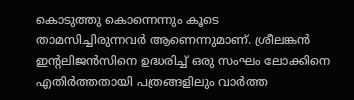കൊടുത്തു കൊന്നെന്നും കൂടെ താമസിച്ചിരുന്നവര്‍ ആണെന്നുമാണ്. ശ്രീലങ്കന്‍ ഇന്റലിജന്‍സിനെ ഉദ്ധരിച്ച്‌ ഒരു സംഘം ലോക്കിനെ എതിര്‍ത്തതായി പത്രങ്ങളിലും വാര്‍ത്ത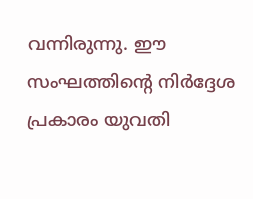വന്നിരുന്നു. ഈ സംഘത്തിന്റെ നിര്‍ദ്ദേശ പ്രകാരം യുവതി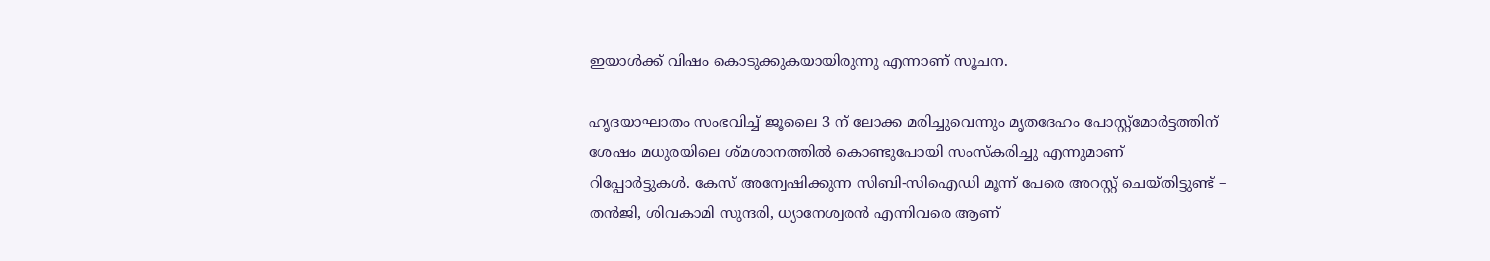ഇയാള്‍ക്ക് വിഷം കൊടുക്കുകയായിരുന്നു എന്നാണ് സൂചന.

ഹൃദയാഘാതം സംഭവിച്ച്‌ ജൂലൈ 3 ന് ലോക്ക മരിച്ചുവെന്നും മൃതദേഹം പോസ്റ്റ്‌മോര്‍ട്ടത്തിന് ശേഷം മധുരയിലെ ശ്‌മശാനത്തില്‍ കൊണ്ടുപോയി സംസ്കരിച്ചു എന്നുമാണ് റിപ്പോര്‍ട്ടുകള്‍. കേസ് അന്വേഷിക്കുന്ന സിബി-സിഐഡി മൂന്ന് പേരെ അറസ്റ്റ് ചെയ്തിട്ടുണ്ട് – തന്‍ജി, ശിവകാമി സുന്ദരി, ധ്യാനേശ്വരന്‍ എന്നിവരെ ആണ്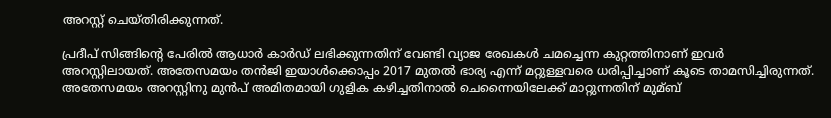അറസ്റ്റ് ചെയ്തിരിക്കുന്നത്.

പ്രദീപ് സിങ്ങിന്റെ പേരില്‍ ആധാര്‍ കാര്‍ഡ് ലഭിക്കുന്നതിന് വേണ്ടി വ്യാജ രേഖകള്‍ ചമച്ചെന്ന കുറ്റത്തിനാണ് ഇവര്‍ അറസ്റ്റിലായത്. അതേസമയം തന്‍ജി ഇയാള്‍ക്കൊപ്പം 2017 മുതല്‍ ഭാര്യ എന്ന് മറ്റുള്ളവരെ ധരിപ്പിച്ചാണ് കൂടെ താമസിച്ചിരുന്നത്. അതേസമയം അറസ്റ്റിനു മുന്‍പ് അമിതമായി ഗുളിക കഴിച്ചതിനാല്‍ ചെന്നൈയിലേക്ക് മാറ്റുന്നതിന് മുമ്ബ്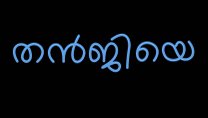തന്‍ജിയെ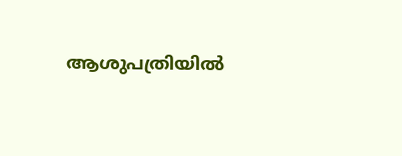ആശുപത്രിയില്‍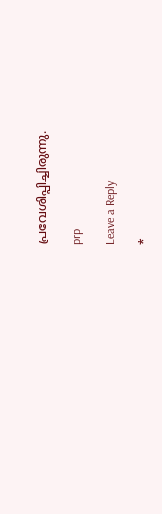പ്രവേശിപ്പിച്ചിരുന്നു.

prp

Leave a Reply

*